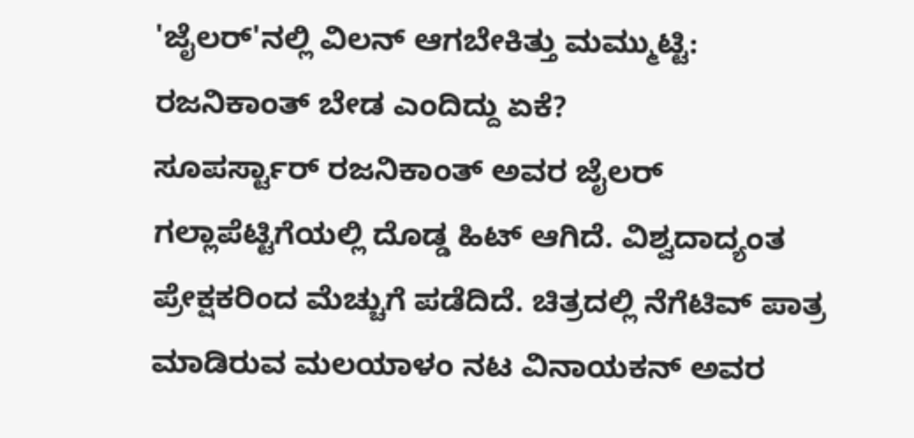'ಜೈಲರ್'ನಲ್ಲಿ ವಿಲನ್ ಆಗಬೇಕಿತ್ತು ಮಮ್ಮುಟ್ಟಿ: ರಜನಿಕಾಂತ್ ಬೇಡ ಎಂದಿದ್ದು ಏಕೆ?
ಸೂಪರ್ಸ್ಟಾರ್ ರಜನಿಕಾಂತ್ ಅವರ ಜೈಲರ್ ಗಲ್ಲಾಪೆಟ್ಟಿಗೆಯಲ್ಲಿ ದೊಡ್ಡ ಹಿಟ್ ಆಗಿದೆ. ವಿಶ್ವದಾದ್ಯಂತ ಪ್ರೇಕ್ಷಕರಿಂದ ಮೆಚ್ಚುಗೆ ಪಡೆದಿದೆ. ಚಿತ್ರದಲ್ಲಿ ನೆಗೆಟಿವ್ ಪಾತ್ರ ಮಾಡಿರುವ ಮಲಯಾಳಂ ನಟ ವಿನಾಯಕನ್ ಅವರ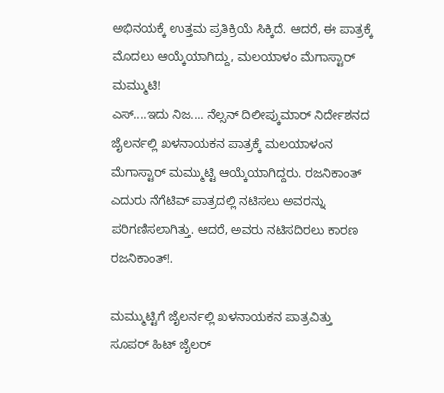ಅಭಿನಯಕ್ಕೆ ಉತ್ತಮ ಪ್ರತಿಕ್ರಿಯೆ ಸಿಕ್ಕಿದೆ. ಆದರೆ, ಈ ಪಾತ್ರಕ್ಕೆ ಮೊದಲು ಆಯ್ಕೆಯಾಗಿದ್ದು, ಮಲಯಾಳಂ ಮೆಗಾಸ್ಟಾರ್ ಮಮ್ಮುಟಿ!
ಎಸ್....ಇದು ನಿಜ.... ನೆಲ್ಸನ್ ದಿಲೀಪ್ಕುಮಾರ್ ನಿರ್ದೇಶನದ ಜೈಲರ್ನಲ್ಲಿ ಖಳನಾಯಕನ ಪಾತ್ರಕ್ಕೆ ಮಲಯಾಳಂನ ಮೆಗಾಸ್ಟಾರ್ ಮಮ್ಮುಟ್ಟಿ ಆಯ್ಕೆಯಾಗಿದ್ದರು. ರಜನಿಕಾಂತ್ ಎದುರು ನೆಗೆಟಿವ್ ಪಾತ್ರದಲ್ಲಿ ನಟಿಸಲು ಅವರನ್ನು ಪರಿಗಣಿಸಲಾಗಿತ್ತು. ಆದರೆ, ಅವರು ನಟಿಸದಿರಲು ಕಾರಣ ರಜನಿಕಾಂತ್!.

ಮಮ್ಮುಟ್ಟಿಗೆ ಜೈಲರ್ನಲ್ಲಿ ಖಳನಾಯಕನ ಪಾತ್ರವಿತ್ತು
ಸೂಪರ್ ಹಿಟ್ ಜೈಲರ್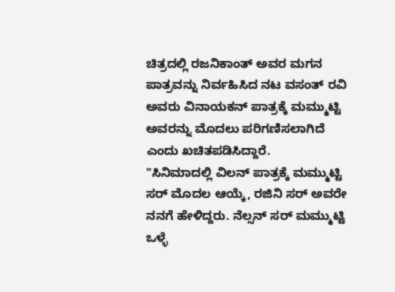ಚಿತ್ರದಲ್ಲಿ ರಜನಿಕಾಂತ್ ಅವರ ಮಗನ ಪಾತ್ರವನ್ನು ನಿರ್ವಹಿಸಿದ ನಟ ವಸಂತ್ ರವಿ ಅವರು ವಿನಾಯಕನ್ ಪಾತ್ರಕ್ಕೆ ಮಮ್ಮುಟ್ಟಿ ಅವರನ್ನು ಮೊದಲು ಪರಿಗಣಿಸಲಾಗಿದೆ ಎಂದು ಖಚಿತಪಡಿಸಿದ್ದಾರೆ.
"ಸಿನಿಮಾದಲ್ಲಿ ವಿಲನ್ ಪಾತ್ರಕ್ಕೆ ಮಮ್ಮುಟ್ಟಿ ಸರ್ ಮೊದಲ ಆಯ್ಕೆ, ರಜಿನಿ ಸರ್ ಅವರೇ ನನಗೆ ಹೇಳಿದ್ದರು. ನೆಲ್ಸನ್ ಸರ್ ಮಮ್ಮುಟ್ಟಿ ಒಳ್ಳೆ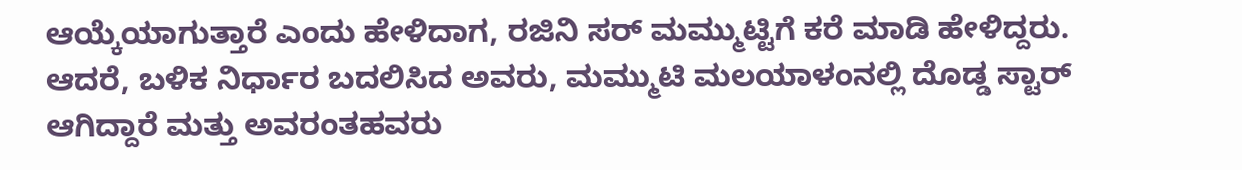ಆಯ್ಕೆಯಾಗುತ್ತಾರೆ ಎಂದು ಹೇಳಿದಾಗ, ರಜಿನಿ ಸರ್ ಮಮ್ಮುಟ್ಟಿಗೆ ಕರೆ ಮಾಡಿ ಹೇಳಿದ್ದರು. ಆದರೆ, ಬಳಿಕ ನಿರ್ಧಾರ ಬದಲಿಸಿದ ಅವರು, ಮಮ್ಮುಟಿ ಮಲಯಾಳಂನಲ್ಲಿ ದೊಡ್ಡ ಸ್ಟಾರ್ ಆಗಿದ್ದಾರೆ ಮತ್ತು ಅವರಂತಹವರು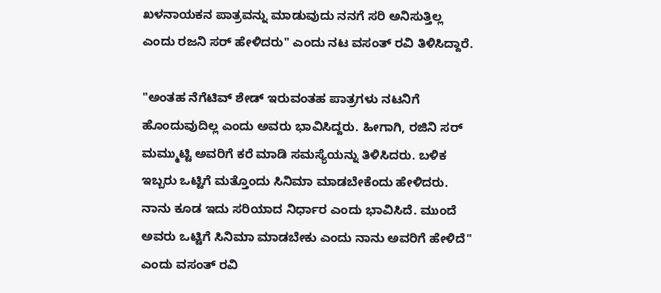ಖಳನಾಯಕನ ಪಾತ್ರವನ್ನು ಮಾಡುವುದು ನನಗೆ ಸರಿ ಅನಿಸುತ್ತಿಲ್ಲ ಎಂದು ರಜನಿ ಸರ್ ಹೇಳಿದರು" ಎಂದು ನಟ ವಸಂತ್ ರವಿ ತಿಳಿಸಿದ್ದಾರೆ.

"ಅಂತಹ ನೆಗೆಟಿವ್ ಶೇಡ್ ಇರುವಂತಹ ಪಾತ್ರಗಳು ನಟನಿಗೆ ಹೊಂದುವುದಿಲ್ಲ ಎಂದು ಅವರು ಭಾವಿಸಿದ್ದರು. ಹೀಗಾಗಿ, ರಜಿನಿ ಸರ್ ಮಮ್ಮುಟ್ಟಿ ಅವರಿಗೆ ಕರೆ ಮಾಡಿ ಸಮಸ್ಯೆಯನ್ನು ತಿಳಿಸಿದರು. ಬಳಿಕ ಇಬ್ಬರು ಒಟ್ಟಿಗೆ ಮತ್ತೊಂದು ಸಿನಿಮಾ ಮಾಡಬೇಕೆಂದು ಹೇಳಿದರು. ನಾನು ಕೂಡ ಇದು ಸರಿಯಾದ ನಿರ್ಧಾರ ಎಂದು ಭಾವಿಸಿದೆ. ಮುಂದೆ ಅವರು ಒಟ್ಟಿಗೆ ಸಿನಿಮಾ ಮಾಡಬೇಕು ಎಂದು ನಾನು ಅವರಿಗೆ ಹೇಳಿದೆ" ಎಂದು ವಸಂತ್ ರವಿ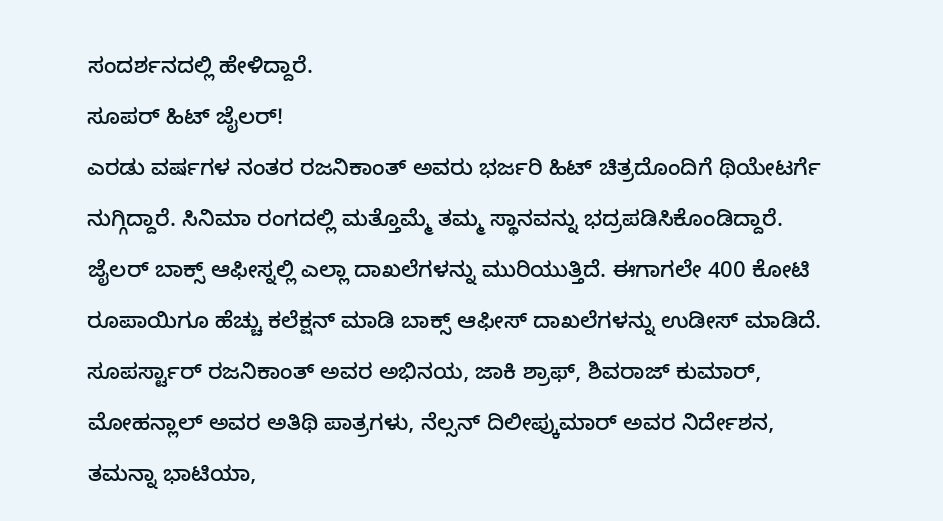ಸಂದರ್ಶನದಲ್ಲಿ ಹೇಳಿದ್ದಾರೆ.
ಸೂಪರ್ ಹಿಟ್ ಜೈಲರ್!
ಎರಡು ವರ್ಷಗಳ ನಂತರ ರಜನಿಕಾಂತ್ ಅವರು ಭರ್ಜರಿ ಹಿಟ್ ಚಿತ್ರದೊಂದಿಗೆ ಥಿಯೇಟರ್ಗೆ ನುಗ್ಗಿದ್ದಾರೆ. ಸಿನಿಮಾ ರಂಗದಲ್ಲಿ ಮತ್ತೊಮ್ಮೆ ತಮ್ಮ ಸ್ಥಾನವನ್ನು ಭದ್ರಪಡಿಸಿಕೊಂಡಿದ್ದಾರೆ. ಜೈಲರ್ ಬಾಕ್ಸ್ ಆಫೀಸ್ನಲ್ಲಿ ಎಲ್ಲಾ ದಾಖಲೆಗಳನ್ನು ಮುರಿಯುತ್ತಿದೆ. ಈಗಾಗಲೇ 400 ಕೋಟಿ ರೂಪಾಯಿಗೂ ಹೆಚ್ಚು ಕಲೆಕ್ಷನ್ ಮಾಡಿ ಬಾಕ್ಸ್ ಆಫೀಸ್ ದಾಖಲೆಗಳನ್ನು ಉಡೀಸ್ ಮಾಡಿದೆ.
ಸೂಪರ್ಸ್ಟಾರ್ ರಜನಿಕಾಂತ್ ಅವರ ಅಭಿನಯ, ಜಾಕಿ ಶ್ರಾಫ್, ಶಿವರಾಜ್ ಕುಮಾರ್, ಮೋಹನ್ಲಾಲ್ ಅವರ ಅತಿಥಿ ಪಾತ್ರಗಳು, ನೆಲ್ಸನ್ ದಿಲೀಪ್ಕುಮಾರ್ ಅವರ ನಿರ್ದೇಶನ, ತಮನ್ನಾ ಭಾಟಿಯಾ,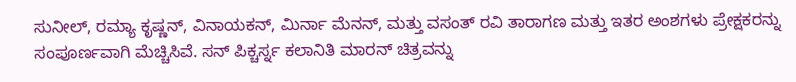ಸುನೀಲ್, ರಮ್ಯಾ ಕೃಷ್ಣನ್, ವಿನಾಯಕನ್, ಮಿರ್ನಾ ಮೆನನ್, ಮತ್ತು ವಸಂತ್ ರವಿ ತಾರಾಗಣ ಮತ್ತು ಇತರ ಅಂಶಗಳು ಪ್ರೇಕ್ಷಕರನ್ನು ಸಂಪೂರ್ಣವಾಗಿ ಮೆಚ್ಚಿಸಿವೆ. ಸನ್ ಪಿಕ್ಚರ್ಸ್ನ ಕಲಾನಿತಿ ಮಾರನ್ ಚಿತ್ರವನ್ನು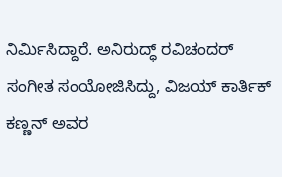ನಿರ್ಮಿಸಿದ್ದಾರೆ. ಅನಿರುದ್ಧ್ ರವಿಚಂದರ್ ಸಂಗೀತ ಸಂಯೋಜಿಸಿದ್ದು, ವಿಜಯ್ ಕಾರ್ತಿಕ್ ಕಣ್ಣನ್ ಅವರ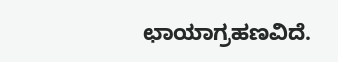ಛಾಯಾಗ್ರಹಣವಿದೆ.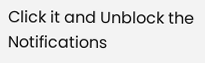Click it and Unblock the Notifications